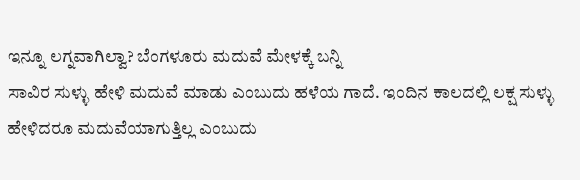ಇನ್ನೂ ಲಗ್ನವಾಗಿಲ್ವಾ? ಬೆಂಗಳೂರು ಮದುವೆ ಮೇಳಕ್ಕೆ ಬನ್ನಿ
ಸಾವಿರ ಸುಳ್ಳು ಹೇಳಿ ಮದುವೆ ಮಾಡು ಎಂಬುದು ಹಳೆಯ ಗಾದೆ. ಇಂದಿನ ಕಾಲದಲ್ಲಿ ಲಕ್ಷ ಸುಳ್ಳು ಹೇಳಿದರೂ ಮದುವೆಯಾಗುತ್ತಿಲ್ಲ ಎಂಬುದು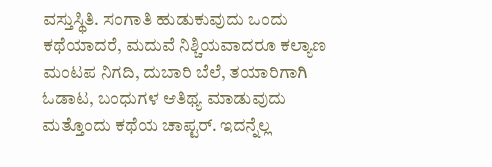ವಸ್ತುಸ್ಥಿತಿ. ಸಂಗಾತಿ ಹುಡುಕುವುದು ಒಂದು ಕಥೆಯಾದರೆ, ಮದುವೆ ನಿಶ್ಚಿಯವಾದರೂ ಕಲ್ಯಾಣ ಮಂಟಪ ನಿಗದಿ, ದುಬಾರಿ ಬೆಲೆ, ತಯಾರಿಗಾಗಿ ಓಡಾಟ, ಬಂಧುಗಳ ಆತಿಥ್ಯ ಮಾಡುವುದು ಮತ್ತೊಂದು ಕಥೆಯ ಚಾಪ್ಟರ್. ಇದನ್ನೆಲ್ಲ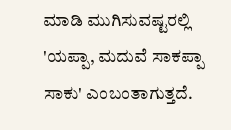ಮಾಡಿ ಮುಗಿಸುವಷ್ಟರಲ್ಲಿ 'ಯಪ್ಪಾ, ಮದುವೆ ಸಾಕಪ್ಪಾ ಸಾಕು' ಎಂಬಂತಾಗುತ್ತದೆ.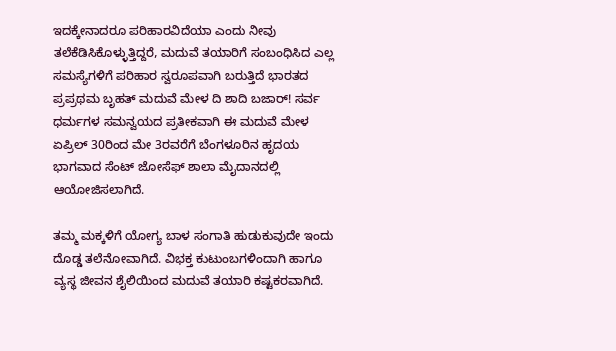ಇದಕ್ಕೇನಾದರೂ ಪರಿಹಾರವಿದೆಯಾ ಎಂದು ನೀವು ತಲೆಕೆಡಿಸಿಕೊಳ್ಳುತ್ತಿದ್ದರೆ, ಮದುವೆ ತಯಾರಿಗೆ ಸಂಬಂಧಿಸಿದ ಎಲ್ಲ ಸಮಸ್ಯೆಗಳಿಗೆ ಪರಿಹಾರ ಸ್ವರೂಪವಾಗಿ ಬರುತ್ತಿದೆ ಭಾರತದ ಪ್ರಪ್ರಥಮ ಬೃಹತ್ ಮದುವೆ ಮೇಳ ದಿ ಶಾದಿ ಬಜಾರ್! ಸರ್ವ ಧರ್ಮಗಳ ಸಮನ್ವಯದ ಪ್ರತೀಕವಾಗಿ ಈ ಮದುವೆ ಮೇಳ ಏಪ್ರಿಲ್ 30ರಿಂದ ಮೇ 3ರವರೆಗೆ ಬೆಂಗಳೂರಿನ ಹೃದಯ ಭಾಗವಾದ ಸೆಂಟ್ ಜೋಸೆಫ್ ಶಾಲಾ ಮೈದಾನದಲ್ಲಿ ಆಯೋಜಿಸಲಾಗಿದೆ.

ತಮ್ಮ ಮಕ್ಕಳಿಗೆ ಯೋಗ್ಯ ಬಾಳ ಸಂಗಾತಿ ಹುಡುಕುವುದೇ ಇಂದು ದೊಡ್ಡ ತಲೆನೋವಾಗಿದೆ. ವಿಭಕ್ತ ಕುಟುಂಬಗಳಿಂದಾಗಿ ಹಾಗೂ ವ್ಯಸ್ಥ ಜೀವನ ಶೈಲಿಯಿಂದ ಮದುವೆ ತಯಾರಿ ಕಷ್ಟಕರವಾಗಿದೆ.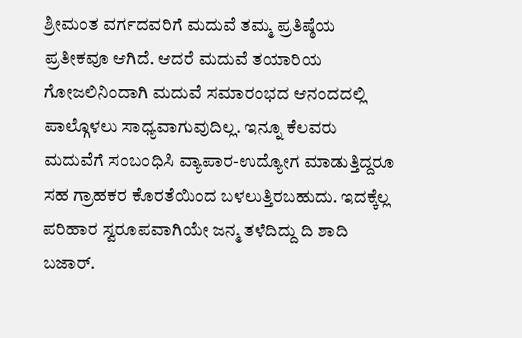ಶ್ರೀಮಂತ ವರ್ಗದವರಿಗೆ ಮದುವೆ ತಮ್ಮ ಪ್ರತಿಷ್ಠೆಯ ಪ್ರತೀಕವೂ ಆಗಿದೆ. ಆದರೆ ಮದುವೆ ತಯಾರಿಯ ಗೋಜಲಿನಿಂದಾಗಿ ಮದುವೆ ಸಮಾರಂಭದ ಆನಂದದಲ್ಲಿ ಪಾಲ್ಗೊಳಲು ಸಾಧ್ಯವಾಗುವುದಿಲ್ಲ. ಇನ್ನೂ ಕೆಲವರು ಮದುವೆಗೆ ಸಂಬಂಧಿಸಿ ವ್ಯಾಪಾರ-ಉದ್ಯೋಗ ಮಾಡುತ್ತಿದ್ದರೂ ಸಹ ಗ್ರಾಹಕರ ಕೊರತೆಯಿಂದ ಬಳಲುತ್ತಿರಬಹುದು. ಇದಕ್ಕೆಲ್ಲ ಪರಿಹಾರ ಸ್ವರೂಪವಾಗಿಯೇ ಜನ್ಮ ತಳೆದಿದ್ದು ದಿ ಶಾದಿ ಬಜಾರ್.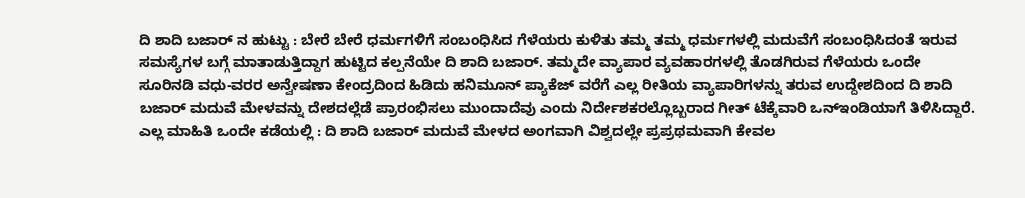ದಿ ಶಾದಿ ಬಜಾರ್ ನ ಹುಟ್ಟು : ಬೇರೆ ಬೇರೆ ಧರ್ಮಗಳಿಗೆ ಸಂಬಂಧಿಸಿದ ಗೆಳೆಯರು ಕುಳಿತು ತಮ್ಮ ತಮ್ಮ ಧರ್ಮಗಳಲ್ಲಿ ಮದುವೆಗೆ ಸಂಬಂಧಿಸಿದಂತೆ ಇರುವ ಸಮಸ್ಯೆಗಳ ಬಗ್ಗೆ ಮಾತಾಡುತ್ತಿದ್ದಾಗ ಹುಟ್ಟಿದ ಕಲ್ಪನೆಯೇ ದಿ ಶಾದಿ ಬಜಾರ್. ತಮ್ಮದೇ ವ್ಯಾಪಾರ ವ್ಯವಹಾರಗಳಲ್ಲಿ ತೊಡಗಿರುವ ಗೆಳೆಯರು ಒಂದೇ ಸೂರಿನಡಿ ವಧು-ವರರ ಅನ್ವೇಷಣಾ ಕೇಂದ್ರದಿಂದ ಹಿಡಿದು ಹನಿಮೂನ್ ಪ್ಯಾಕೆಜ್ ವರೆಗೆ ಎಲ್ಲ ರೀತಿಯ ವ್ಯಾಪಾರಿಗಳನ್ನು ತರುವ ಉದ್ದೇಶದಿಂದ ದಿ ಶಾದಿ ಬಜಾರ್ ಮದುವೆ ಮೇಳವನ್ನು ದೇಶದಲ್ಲೆಡೆ ಪ್ರಾರಂಭಿಸಲು ಮುಂದಾದೆವು ಎಂದು ನಿರ್ದೇಶಕರಲ್ಲೊಬ್ಬರಾದ ಗೀತ್ ಟೆಕ್ಕೆವಾರಿ ಒನ್ಇಂಡಿಯಾಗೆ ತಿಳಿಸಿದ್ದಾರೆ.
ಎಲ್ಲ ಮಾಹಿತಿ ಒಂದೇ ಕಡೆಯಲ್ಲಿ : ದಿ ಶಾದಿ ಬಜಾರ್ ಮದುವೆ ಮೇಳದ ಅಂಗವಾಗಿ ವಿಶ್ವದಲ್ಲೇ ಪ್ರಪ್ರಥಮವಾಗಿ ಕೇವಲ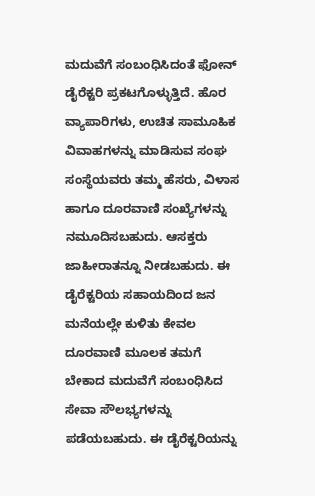ಮದುವೆಗೆ ಸಂಬಂಧಿಸಿದಂತೆ ಫೋನ್ ಡೈರೆಕ್ಟರಿ ಪ್ರಕಟಗೊಳ್ಳುತ್ತಿದೆ. ಹೊರ ವ್ಯಾಪಾರಿಗಳು, ಉಚಿತ ಸಾಮೂಹಿಕ ವಿವಾಹಗಳನ್ನು ಮಾಡಿಸುವ ಸಂಘ ಸಂಸ್ಥೆಯವರು ತಮ್ಮ ಹೆಸರು, ವಿಳಾಸ ಹಾಗೂ ದೂರವಾಣಿ ಸಂಖ್ಯೆಗಳನ್ನು ನಮೂದಿಸಬಹುದು. ಆಸಕ್ತರು ಜಾಹೀರಾತನ್ನೂ ನೀಡಬಹುದು. ಈ ಡೈರೆಕ್ಟರಿಯ ಸಹಾಯದಿಂದ ಜನ ಮನೆಯಲ್ಲೇ ಕುಳಿತು ಕೇವಲ ದೂರವಾಣಿ ಮೂಲಕ ತಮಗೆ ಬೇಕಾದ ಮದುವೆಗೆ ಸಂಬಂಧಿಸಿದ ಸೇವಾ ಸೌಲಭ್ಯಗಳನ್ನು ಪಡೆಯಬಹುದು. ಈ ಡೈರೆಕ್ಟರಿಯನ್ನು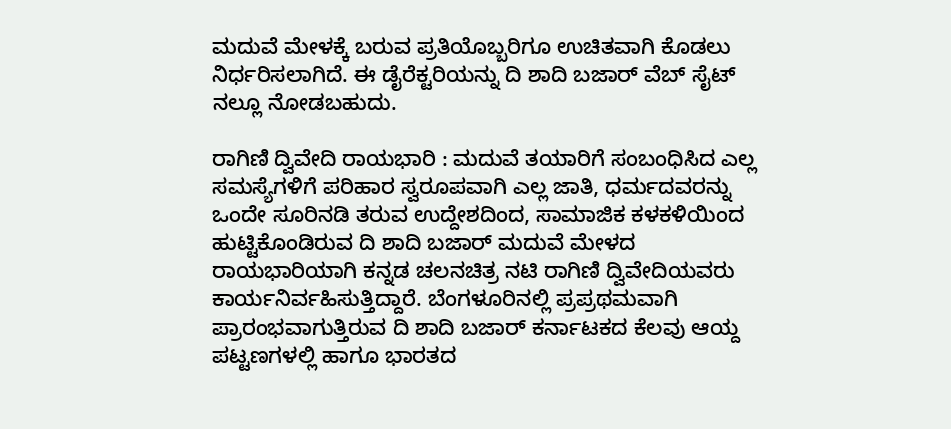ಮದುವೆ ಮೇಳಕ್ಕೆ ಬರುವ ಪ್ರತಿಯೊಬ್ಬರಿಗೂ ಉಚಿತವಾಗಿ ಕೊಡಲು ನಿರ್ಧರಿಸಲಾಗಿದೆ. ಈ ಡೈರೆಕ್ಟರಿಯನ್ನು ದಿ ಶಾದಿ ಬಜಾರ್ ವೆಬ್ ಸೈಟ್ ನಲ್ಲೂ ನೋಡಬಹುದು.

ರಾಗಿಣಿ ದ್ವಿವೇದಿ ರಾಯಭಾರಿ : ಮದುವೆ ತಯಾರಿಗೆ ಸಂಬಂಧಿಸಿದ ಎಲ್ಲ ಸಮಸ್ಯೆಗಳಿಗೆ ಪರಿಹಾರ ಸ್ವರೂಪವಾಗಿ ಎಲ್ಲ ಜಾತಿ, ಧರ್ಮದವರನ್ನು ಒಂದೇ ಸೂರಿನಡಿ ತರುವ ಉದ್ದೇಶದಿಂದ, ಸಾಮಾಜಿಕ ಕಳಕಳಿಯಿಂದ ಹುಟ್ಟಿಕೊಂಡಿರುವ ದಿ ಶಾದಿ ಬಜಾರ್ ಮದುವೆ ಮೇಳದ ರಾಯಭಾರಿಯಾಗಿ ಕನ್ನಡ ಚಲನಚಿತ್ರ ನಟಿ ರಾಗಿಣಿ ದ್ವಿವೇದಿಯವರು ಕಾರ್ಯನಿರ್ವಹಿಸುತ್ತಿದ್ದಾರೆ. ಬೆಂಗಳೂರಿನಲ್ಲಿ ಪ್ರಪ್ರಥಮವಾಗಿ ಪ್ರಾರಂಭವಾಗುತ್ತಿರುವ ದಿ ಶಾದಿ ಬಜಾರ್ ಕರ್ನಾಟಕದ ಕೆಲವು ಆಯ್ದ ಪಟ್ಟಣಗಳಲ್ಲಿ ಹಾಗೂ ಭಾರತದ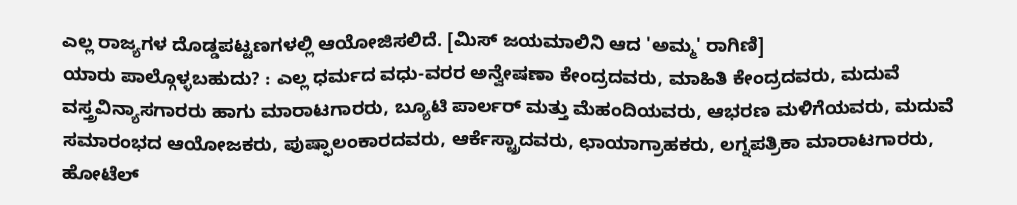ಎಲ್ಲ ರಾಜ್ಯಗಳ ದೊಡ್ಡಪಟ್ಟಣಗಳಲ್ಲಿ ಆಯೋಜಿಸಲಿದೆ. [ಮಿಸ್ ಜಯಮಾಲಿನಿ ಆದ 'ಅಮ್ಮ' ರಾಗಿಣಿ]
ಯಾರು ಪಾಲ್ಗೊಳ್ಳಬಹುದು? : ಎಲ್ಲ ಧರ್ಮದ ವಧು-ವರರ ಅನ್ವೇಷಣಾ ಕೇಂದ್ರದವರು, ಮಾಹಿತಿ ಕೇಂದ್ರದವರು, ಮದುವೆ ವಸ್ತ್ರವಿನ್ಯಾಸಗಾರರು ಹಾಗು ಮಾರಾಟಗಾರರು, ಬ್ಯೂಟಿ ಪಾರ್ಲರ್ ಮತ್ತು ಮೆಹಂದಿಯವರು, ಆಭರಣ ಮಳಿಗೆಯವರು, ಮದುವೆ ಸಮಾರಂಭದ ಆಯೋಜಕರು, ಪುಷ್ಫಾಲಂಕಾರದವರು, ಆರ್ಕೆಸ್ಟ್ರಾದವರು, ಛಾಯಾಗ್ರಾಹಕರು, ಲಗ್ನಪತ್ರಿಕಾ ಮಾರಾಟಗಾರರು, ಹೋಟೆಲ್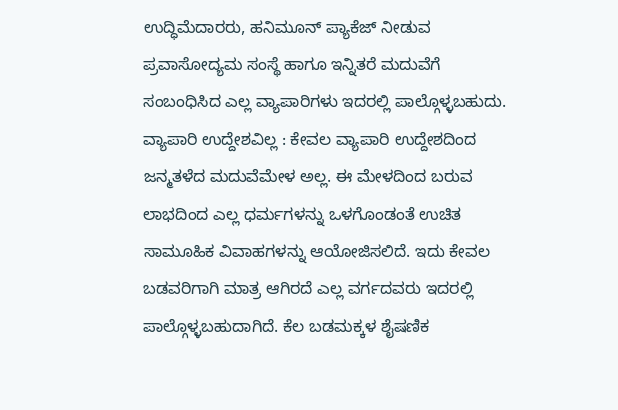ಉದ್ಧಿಮೆದಾರರು, ಹನಿಮೂನ್ ಪ್ಯಾಕೆಜ್ ನೀಡುವ ಪ್ರವಾಸೋದ್ಯಮ ಸಂಸ್ಥೆ ಹಾಗೂ ಇನ್ನಿತರೆ ಮದುವೆಗೆ ಸಂಬಂಧಿಸಿದ ಎಲ್ಲ ವ್ಯಾಪಾರಿಗಳು ಇದರಲ್ಲಿ ಪಾಲ್ಗೊಳ್ಳಬಹುದು.
ವ್ಯಾಪಾರಿ ಉದ್ದೇಶವಿಲ್ಲ : ಕೇವಲ ವ್ಯಾಪಾರಿ ಉದ್ದೇಶದಿಂದ ಜನ್ಮತಳೆದ ಮದುವೆಮೇಳ ಅಲ್ಲ. ಈ ಮೇಳದಿಂದ ಬರುವ ಲಾಭದಿಂದ ಎಲ್ಲ ಧರ್ಮಗಳನ್ನು ಒಳಗೊಂಡಂತೆ ಉಚಿತ ಸಾಮೂಹಿಕ ವಿವಾಹಗಳನ್ನು ಆಯೋಜಿಸಲಿದೆ. ಇದು ಕೇವಲ ಬಡವರಿಗಾಗಿ ಮಾತ್ರ ಆಗಿರದೆ ಎಲ್ಲ ವರ್ಗದವರು ಇದರಲ್ಲಿ ಪಾಲ್ಗೊಳ್ಳಬಹುದಾಗಿದೆ. ಕೆಲ ಬಡಮಕ್ಕಳ ಶೈಷಣಿಕ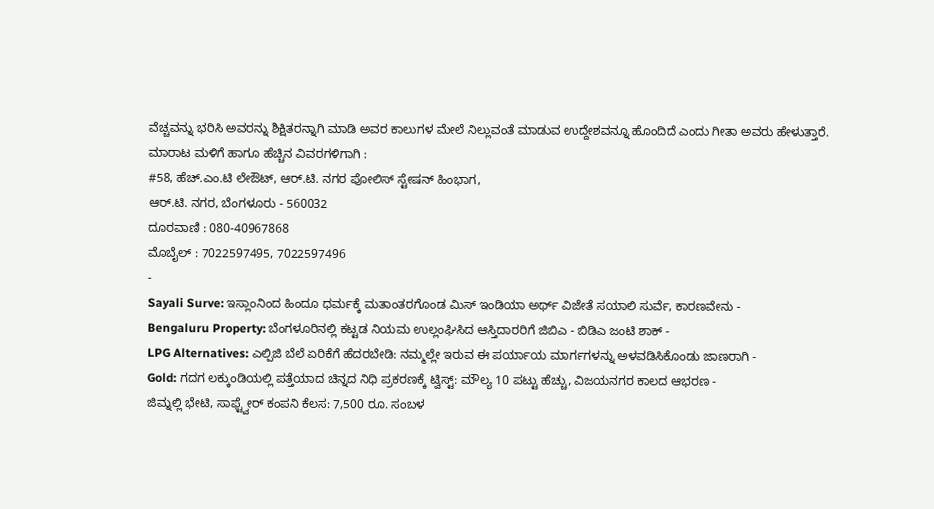ವೆಚ್ಚವನ್ನು ಭರಿಸಿ ಅವರನ್ನು ಶಿಕ್ಷಿತರನ್ನಾಗಿ ಮಾಡಿ ಅವರ ಕಾಲುಗಳ ಮೇಲೆ ನಿಲ್ಲುವಂತೆ ಮಾಡುವ ಉದ್ದೇಶವನ್ನೂ ಹೊಂದಿದೆ ಎಂದು ಗೀತಾ ಅವರು ಹೇಳುತ್ತಾರೆ.
ಮಾರಾಟ ಮಳಿಗೆ ಹಾಗೂ ಹೆಚ್ಚಿನ ವಿವರಗಳಿಗಾಗಿ :
#58, ಹೆಚ್.ಎಂ.ಟಿ ಲೇಔಟ್, ಆರ್.ಟಿ. ನಗರ ಪೋಲಿಸ್ ಸ್ಟೇಷನ್ ಹಿಂಭಾಗ,
ಆರ್.ಟಿ. ನಗರ, ಬೆಂಗಳೂರು - 560032
ದೂರವಾಣಿ : 080-40967868
ಮೊಬೈಲ್ : 7022597495, 7022597496
-
Sayali Surve: ಇಸ್ಲಾಂನಿಂದ ಹಿಂದೂ ಧರ್ಮಕ್ಕೆ ಮತಾಂತರಗೊಂಡ ಮಿಸ್ ಇಂಡಿಯಾ ಅರ್ಥ್ ವಿಜೇತೆ ಸಯಾಲಿ ಸುರ್ವೆ, ಕಾರಣವೇನು -
Bengaluru Property: ಬೆಂಗಳೂರಿನಲ್ಲಿ ಕಟ್ಟಡ ನಿಯಮ ಉಲ್ಲಂಘಿಸಿದ ಆಸ್ತಿದಾರರಿಗೆ ಜಿಬಿಎ - ಬಿಡಿಎ ಜಂಟಿ ಶಾಕ್ -
LPG Alternatives: ಎಲ್ಪಿಜಿ ಬೆಲೆ ಏರಿಕೆಗೆ ಹೆದರಬೇಡಿ: ನಮ್ಮಲ್ಲೇ ಇರುವ ಈ ಪರ್ಯಾಯ ಮಾರ್ಗಗಳನ್ನು ಅಳವಡಿಸಿಕೊಂಡು ಜಾಣರಾಗಿ -
Gold: ಗದಗ ಲಕ್ಕುಂಡಿಯಲ್ಲಿ ಪತ್ತೆಯಾದ ಚಿನ್ನದ ನಿಧಿ ಪ್ರಕರಣಕ್ಕೆ ಟ್ವಿಸ್ಟ್: ಮೌಲ್ಯ 10 ಪಟ್ಟು ಹೆಚ್ಚು, ವಿಜಯನಗರ ಕಾಲದ ಆಭರಣ -
ಜಿಮ್ನಲ್ಲಿ ಭೇಟಿ, ಸಾಫ್ಟ್ವೇರ್ ಕಂಪನಿ ಕೆಲಸ: 7,500 ರೂ. ಸಂಬಳ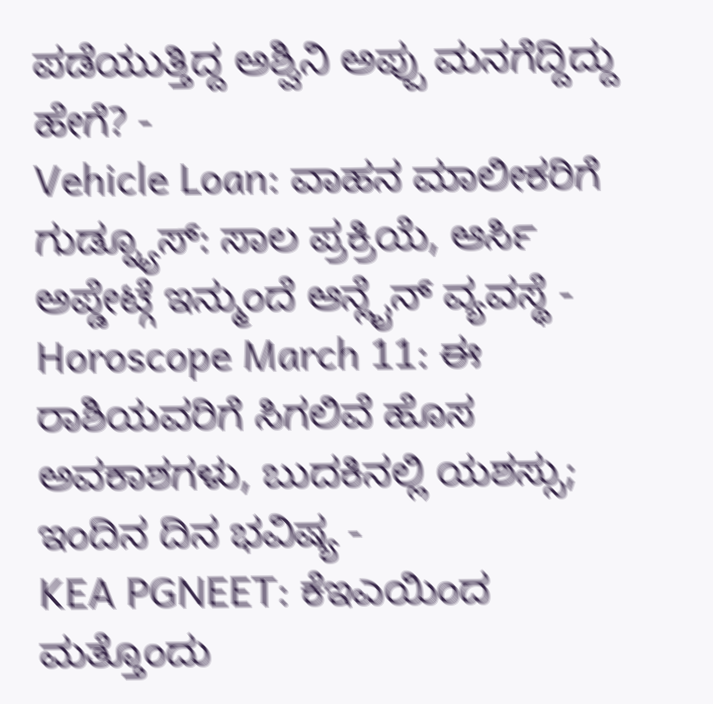ಪಡೆಯುತ್ತಿದ್ದ ಅಶ್ವಿನಿ ಅಪ್ಪು ಮನಗೆದ್ದಿದ್ದು ಹೇಗೆ? -
Vehicle Loan: ವಾಹನ ಮಾಲೀಕರಿಗೆ ಗುಡ್ನ್ಯೂಸ್: ಸಾಲ ಪ್ರಕ್ರಿಯೆ, ಆರ್ಸಿ ಅಪ್ಡೇಟ್ಗೆ ಇನ್ಮುಂದೆ ಆನ್ಲೈನ್ ವ್ಯವಸ್ಥೆ -
Horoscope March 11: ಈ ರಾಶಿಯವರಿಗೆ ಸಿಗಲಿವೆ ಹೊಸ ಅವಕಾಶಗಳು, ಬುದಕಿನಲ್ಲಿ ಯಶಸ್ಸು; ಇಂದಿನ ದಿನ ಭವಿಷ್ಯ -
KEA PGNEET: ಕೆಇಎಯಿಂದ ಮತ್ತೊಂದು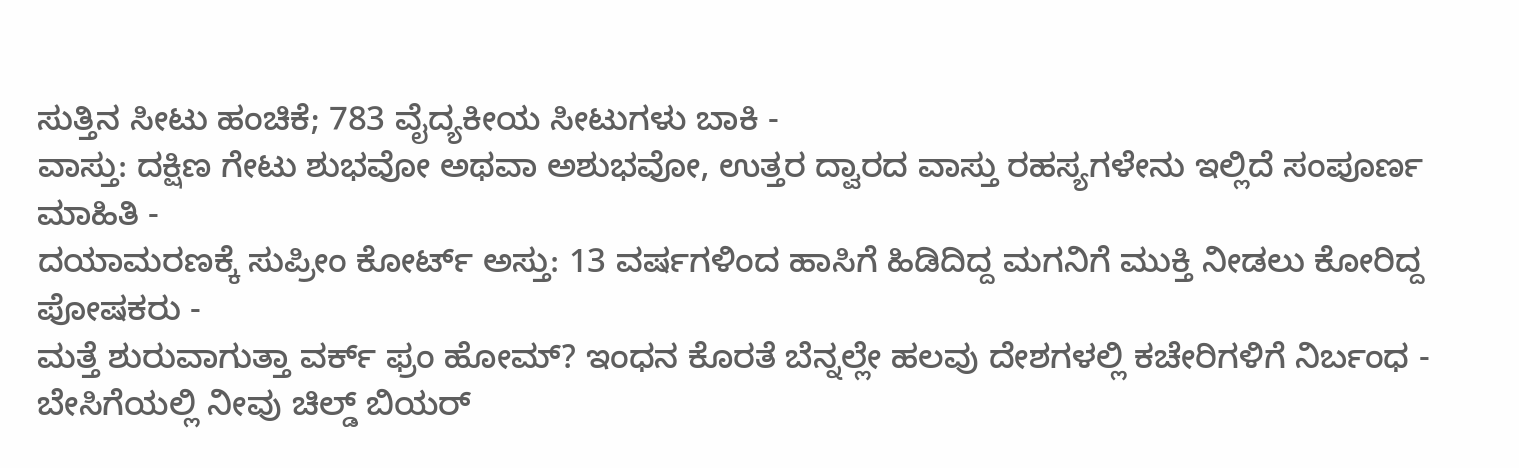ಸುತ್ತಿನ ಸೀಟು ಹಂಚಿಕೆ; 783 ವೈದ್ಯಕೀಯ ಸೀಟುಗಳು ಬಾಕಿ -
ವಾಸ್ತು: ದಕ್ಷಿಣ ಗೇಟು ಶುಭವೋ ಅಥವಾ ಅಶುಭವೋ, ಉತ್ತರ ದ್ವಾರದ ವಾಸ್ತು ರಹಸ್ಯಗಳೇನು ಇಲ್ಲಿದೆ ಸಂಪೂರ್ಣ ಮಾಹಿತಿ -
ದಯಾಮರಣಕ್ಕೆ ಸುಪ್ರೀಂ ಕೋರ್ಟ್ ಅಸ್ತು: 13 ವರ್ಷಗಳಿಂದ ಹಾಸಿಗೆ ಹಿಡಿದಿದ್ದ ಮಗನಿಗೆ ಮುಕ್ತಿ ನೀಡಲು ಕೋರಿದ್ದ ಪೋಷಕರು -
ಮತ್ತೆ ಶುರುವಾಗುತ್ತಾ ವರ್ಕ್ ಫ್ರಂ ಹೋಮ್? ಇಂಧನ ಕೊರತೆ ಬೆನ್ನಲ್ಲೇ ಹಲವು ದೇಶಗಳಲ್ಲಿ ಕಚೇರಿಗಳಿಗೆ ನಿರ್ಬಂಧ -
ಬೇಸಿಗೆಯಲ್ಲಿ ನೀವು ಚಿಲ್ಡ್ ಬಿಯರ್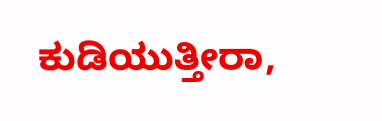ಕುಡಿಯುತ್ತೀರಾ,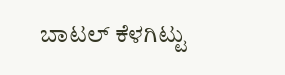ಬಾಟಲ್ ಕೆಳಗಿಟ್ಟು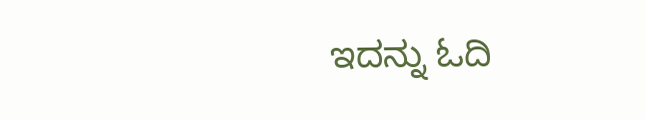ಇದನ್ನು ಓದಿ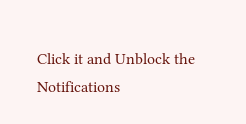Click it and Unblock the Notifications